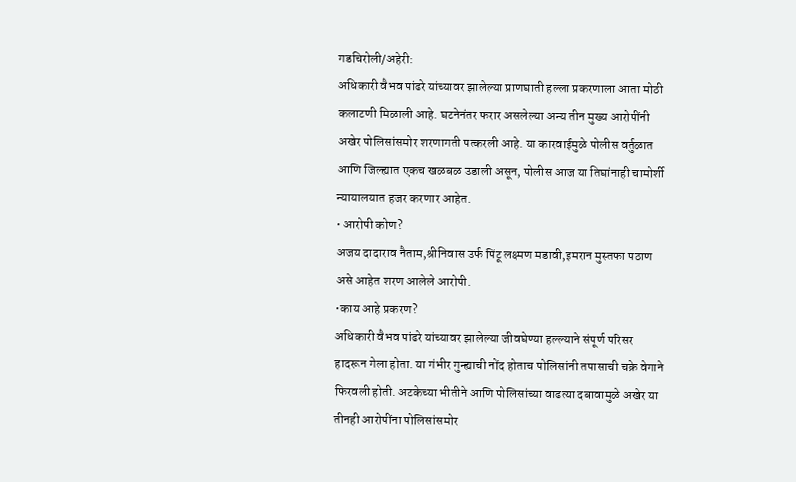गडचिरोली/अहेरी:
अधिकारी वैभव पांढरे यांच्यावर झालेल्या प्राणघाती हल्ला प्रकरणाला आता मोठी कलाटणी मिळाली आहे. घटनेनंतर फरार असलेल्या अन्य तीन मुख्य आरोपींनी अखेर पोलिसांसमोर शरणागती पत्करली आहे. या कारवाईमुळे पोलीस वर्तुळात आणि जिल्ह्यात एकच खळबळ उडाली असून, पोलीस आज या तिघांनाही चामोर्शी न्यायालयात हजर करणार आहेत.
• आरोपी कोण?
अजय दादाराव नैताम,श्रीनिवास उर्फ पिंटू लक्ष्मण मडावी,इमरान मुस्तफा पठाण असे आहेत शरण आलेले आरोपी.
•काय आहे प्रकरण?
अधिकारी वैभव पांढरे यांच्यावर झालेल्या जीवघेण्या हल्ल्याने संपूर्ण परिसर हादरून गेला होता. या गंभीर गुन्ह्याची नोंद होताच पोलिसांनी तपासाची चक्रे वेगाने फिरवली होती. अटकेच्या भीतीने आणि पोलिसांच्या वाढत्या दबावामुळे अखेर या तीनही आरोपींना पोलिसांसमोर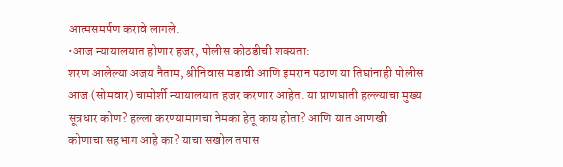आत्मसमर्पण करावे लागले.
•आज न्यायालयात होणार हजर, पोलीस कोठडीची शक्यता:
शरण आलेल्या अजय नैताम, श्रीनिवास मडावी आणि इमरान पठाण या तिघांनाही पोलीस आज (सोमवार) चामोर्शी न्यायालयात हजर करणार आहेत. या प्राणघाती हल्ल्याचा मुख्य सूत्रधार कोण? हल्ला करण्यामागचा नेमका हेतू काय होता? आणि यात आणखी कोणाचा सहभाग आहे का? याचा सखोल तपास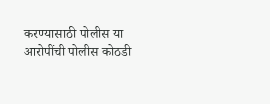करण्यासाठी पोलीस या आरोपींची पोलीस कोठडी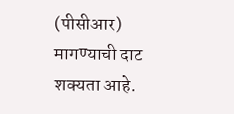(पीसीआर) मागण्याची दाट शक्यता आहे.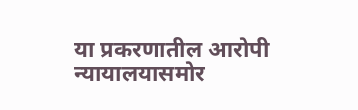या प्रकरणातील आरोपी न्यायालयासमोर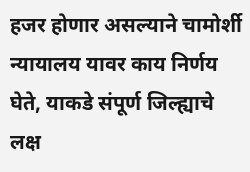हजर होणार असल्याने चामोर्शी न्यायालय यावर काय निर्णय घेते, याकडे संपूर्ण जिल्ह्याचे लक्ष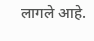लागले आहे.